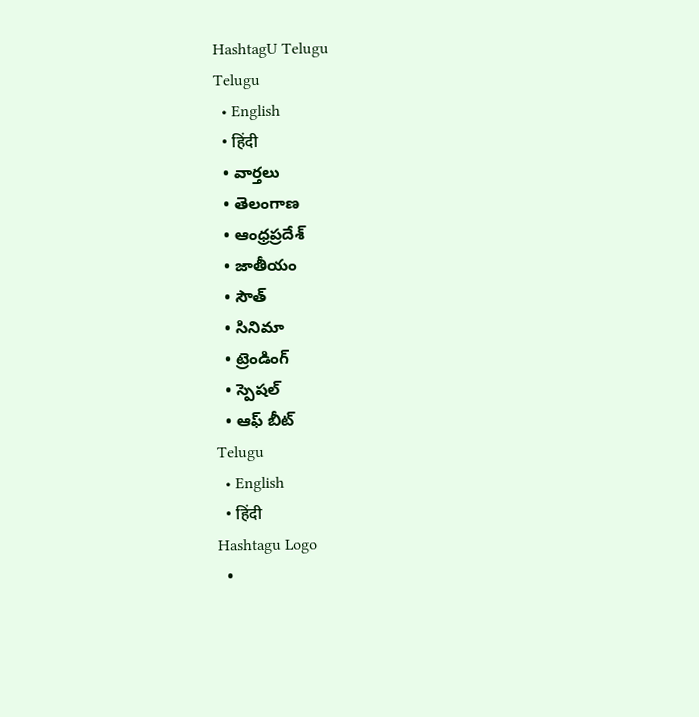HashtagU Telugu
Telugu
  • English
  • हिंदी
  • వార్తలు
  • తెలంగాణ
  • ఆంధ్రప్రదేశ్
  • జాతీయం
  • సౌత్
  • సినిమా
  • ట్రెండింగ్
  • స్పెషల్
  • ఆఫ్ బీట్
Telugu
  • English
  • हिंदी
Hashtagu Logo
  •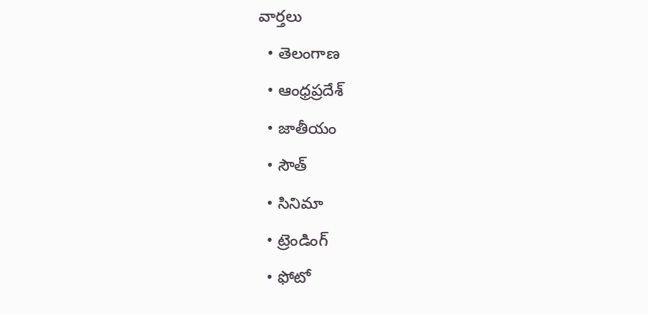వార్తలు
  • తెలంగాణ
  • ఆంధ్రప్రదేశ్
  • జాతీయం
  • సౌత్
  • సినిమా
  • ట్రెండింగ్
  • ఫోటో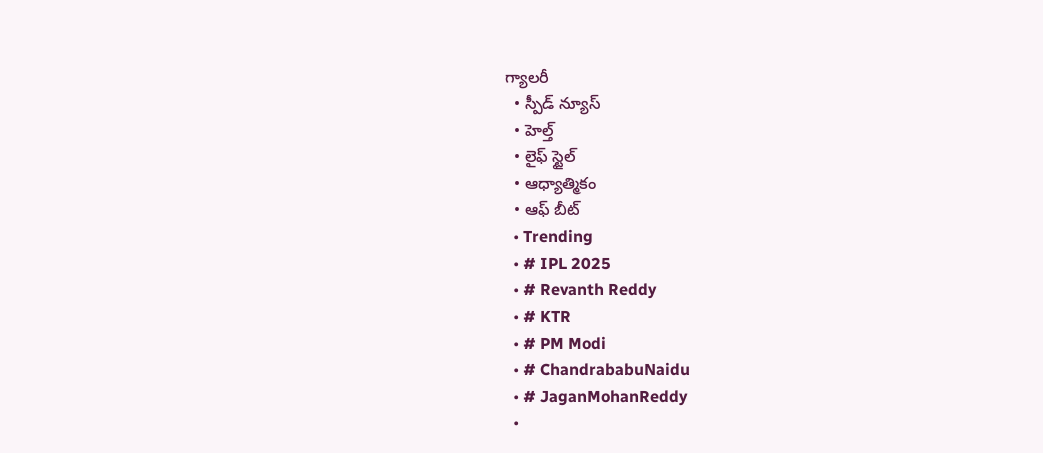గ్యాలరీ
  • స్పీడ్ న్యూస్
  • హెల్త్
  • లైఫ్ స్టైల్
  • ఆధ్యాత్మికం
  • ఆఫ్ బీట్
  • Trending
  • # IPL 2025
  • # Revanth Reddy
  • # KTR
  • # PM Modi
  • # ChandrababuNaidu
  • # JaganMohanReddy
  •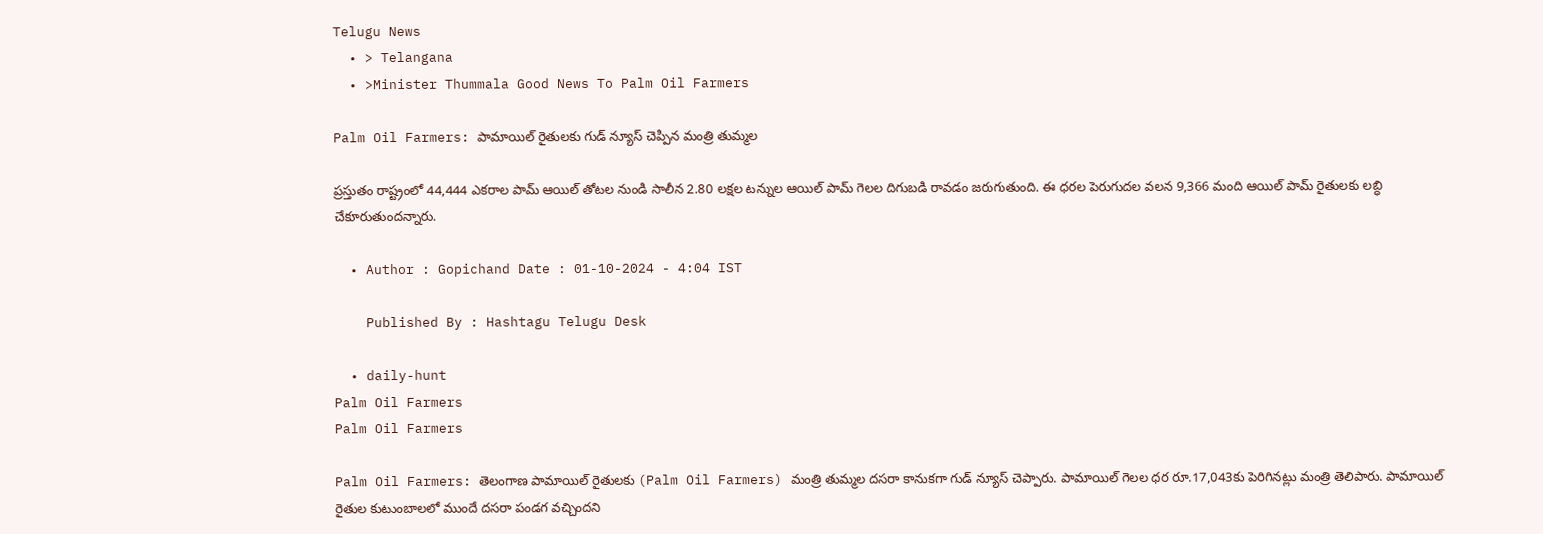Telugu News
  • > Telangana
  • >Minister Thummala Good News To Palm Oil Farmers

Palm Oil Farmers: పామాయిల్ రైతుల‌కు గుడ్ న్యూస్ చెప్పిన మంత్రి తుమ్మ‌ల‌

ప్రస్తుతం రాష్ట్రంలో 44,444 ఎకరాల పామ్ ఆయిల్ తోటల నుండి సాలీన 2.80 లక్షల టన్నుల ఆయిల్ పామ్ గెలల దిగుబడి రావడం జరుగుతుంది. ఈ ధరల పెరుగుదల వలన 9,366 మంది ఆయిల్ పామ్ రైతులకు లబ్ధి చేకూరుతుందన్నారు.

  • Author : Gopichand Date : 01-10-2024 - 4:04 IST

    Published By : Hashtagu Telugu Desk

  • daily-hunt
Palm Oil Farmers
Palm Oil Farmers

Palm Oil Farmers: తెలంగాణ పామాయిల్‌ రైతులకు (Palm Oil Farmers) మంత్రి తుమ్మ‌ల‌ దసరా కానుక‌గా గుడ్ న్యూస్ చెప్పారు. పామాయిల్ గెల‌ల ధ‌ర రూ.17,043కు పెరిగినట్లు మంత్రి తెలిపారు. పామాయిల్ రైతుల కుటుంబాలలో ముందే దసరా పండగ వ‌చ్చింద‌ని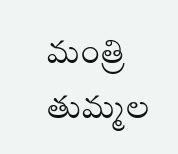మంత్రి తుమ్మల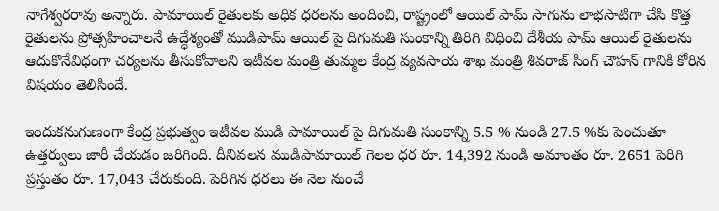నాగేశ్వ‌ర‌రావు అన్నారు. పామాయిల్ రైతులకు అధిక ధరలను అందించి, రాష్ట్రంలో ఆయిల్ పామ్ సాగును లాభసాటిగా చేసి కొత్త రైతులను ప్రోత్సహించాలనే ఉద్ధేశ్యంతో ముడిపామ్ ఆయిల్ పై దిగుమతి సుంకాన్ని తిరిగి విధించి దేశీయ పామ్ ఆయిల్ రైతులను ఆదుకొనేవిధంగా చర్యలను తీసుకోవాలని ఇటీవల మంత్రి తుమ్మల కేంద్ర వ్యవసాయ శాఖ మంత్రి శివరాజ్ సింగ్ చౌహన్ గానికి కోరిన విషయం తెలిసిందే.

ఇందుకనుగుణంగా కేంద్ర ప్రభుత్వం ఇటీవల ముడి పామాయిల్ పై దిగుమతి సుంకాన్ని 5.5 % నుండి 27.5 %కు పెంచుతూ ఉత్తర్వులు జారీ చేయడం జరిగింది. దీనివలన ముడిపామాయిల్ గెలల ధర రూ. 14,392 నుండి అమాంతం రూ. 2651 పెరిగి ప్రస్తుతం రూ. 17,043 చేరుకుంది. పెరిగిన ధరలు ఈ నెల నుంచే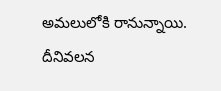అమలులోకి రానున్నాయి. దీనివలన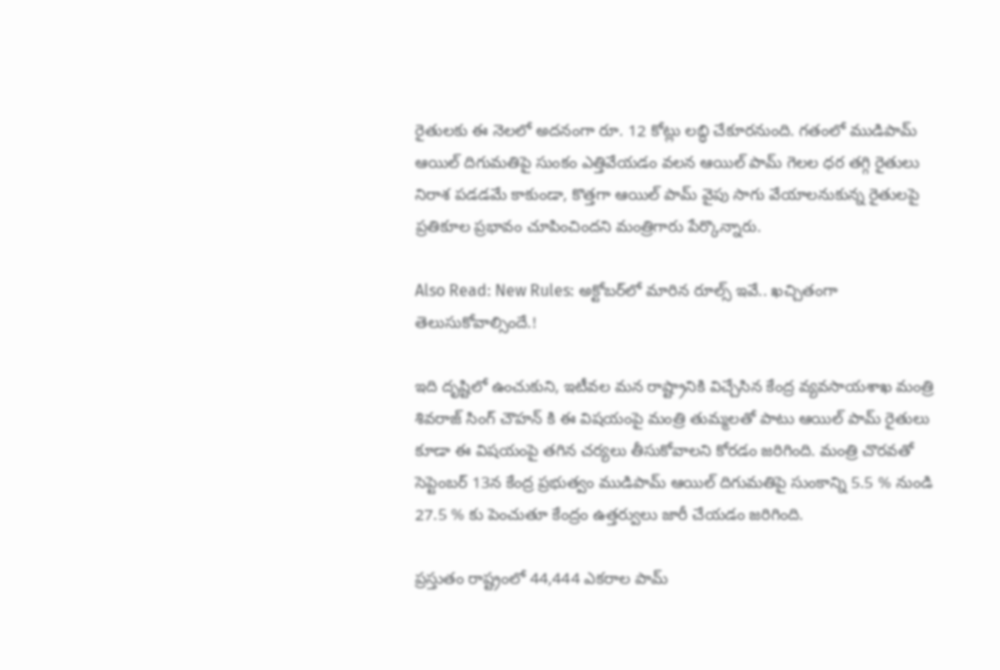రైతులకు ఈ నెలలో అదనంగా రూ. 12 కోట్లు లబ్ధి చేకూరనుంది. గతంలో ముడిపామ్ ఆయిల్ దిగుమతిపై సుంకం ఎత్తివేయడం వలన ఆయిల్ పామ్ గెలల ధర తగ్గి రైతులు నిరాశ పడడమే కాకుండా, కొత్తగా ఆయిల్ పామ్ వైపు సాగు వేయాలనుకున్న రైతులపై ప్రతికూల ప్రభావం చూపించిందని మంత్రిగారు పేర్కొన్నారు.

Also Read: New Rules: అక్టోబ‌ర్‌లో మారిన రూల్స్ ఇవే.. ఖ‌చ్చితంగా తెలుసుకోవాల్సిందే.!

ఇది దృష్టిలో ఉంచుకుని, ఇటీవల మన రాష్ట్రానికి విచ్చేసిన కేంద్ర వ్యవసాయశాఖ మంత్రి శివరాజ్ సింగ్ చౌహన్ కి ఈ విషయంపై మంత్రి తుమ్మలతో పాటు ఆయిల్ పామ్ రైతులు కూడా ఈ విషయంపై తగిన చర్యలు తీసుకోవాలని కోరడం జరిగింది. మంత్రి చొరవతో సెప్టెంబర్ 13న కేంద్ర ప్రభుత్వం ముడిపామ్ ఆయిల్ దిగుమతిపై సుంకాన్ని 5.5 % నుండి 27.5 % కు పెంచుతూ కేంద్రం ఉత్తర్వులు జారీ చేయడం జరిగింది.

ప్రస్తుతం రాష్ట్రంలో 44,444 ఎకరాల పామ్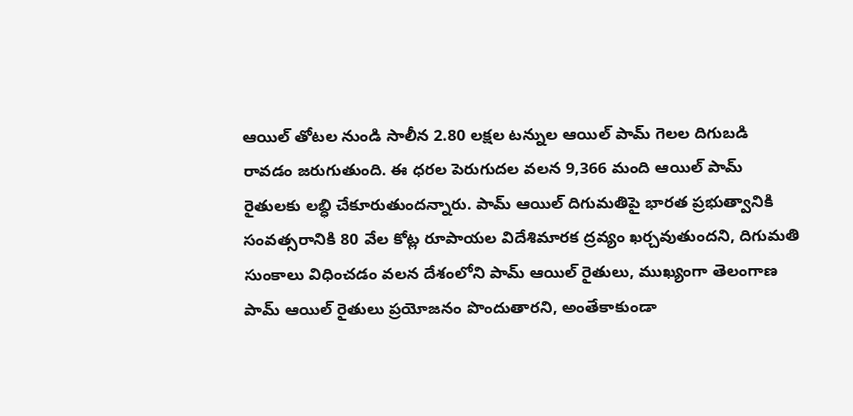ఆయిల్ తోటల నుండి సాలీన 2.80 లక్షల టన్నుల ఆయిల్ పామ్ గెలల దిగుబడి రావడం జరుగుతుంది. ఈ ధరల పెరుగుదల వలన 9,366 మంది ఆయిల్ పామ్ రైతులకు లబ్ధి చేకూరుతుందన్నారు. పామ్ ఆయిల్ దిగుమతిపై భారత ప్రభుత్వానికి సంవత్సరానికి 80 వేల కోట్ల రూపాయల విదేశిమారక ద్రవ్యం ఖర్చవుతుందని, దిగుమతి సుంకాలు విధించడం వలన దేశంలోని పామ్ ఆయిల్ రైతులు, ముఖ్యంగా తెలంగాణ పామ్ ఆయిల్ రైతులు ప్రయోజనం పొందుతారని, అంతేకాకుండా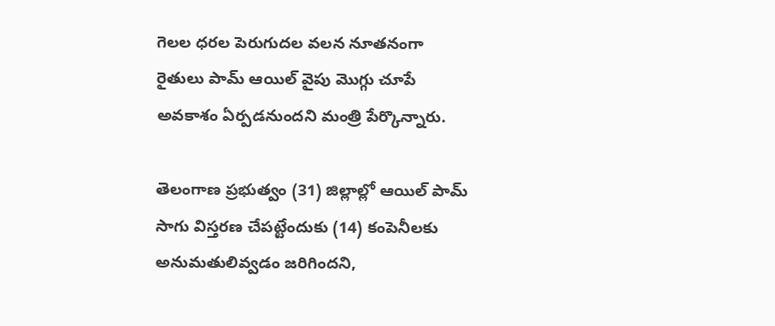గెలల ధరల పెరుగుదల వలన నూతనంగా రైతులు పామ్ ఆయిల్ వైపు మొగ్గు చూపే అవకాశం ఏర్పడనుందని మంత్రి పేర్కొన్నారు.

తెలంగాణ ప్రభుత్వం (31) జిల్లాల్లో ఆయిల్ పామ్ సాగు విస్తరణ చేపట్టేందుకు (14) కంపెనీలకు అనుమతులివ్వడం జరిగిందని,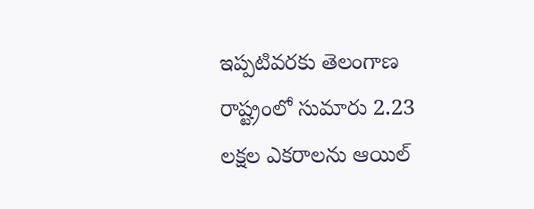ఇప్పటివరకు తెలంగాణ రాష్ట్రంలో సుమారు 2.23 లక్షల ఎకరాలను ఆయిల్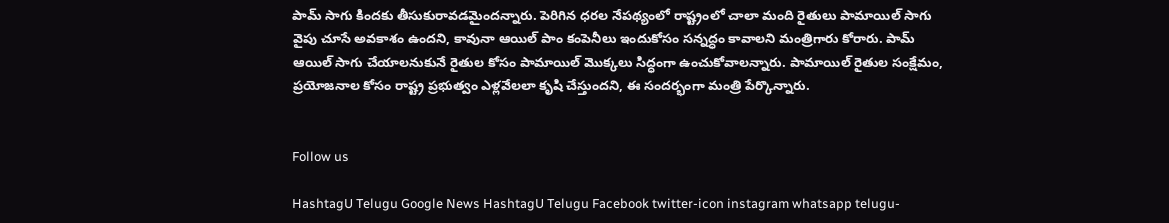పామ్ సాగు కిందకు తీసుకురావడమైందన్నారు. పెరిగిన ధరల నేపథ్యంలో రాష్ట్రంలో చాలా మంది రైతులు పామాయిల్ సాగు వైపు చూసే అవకాశం ఉందని, కావునా ఆయిల్ పాం కంపెనీలు ఇందుకోసం సన్నద్ధం కావాలని మంత్రిగారు కోరారు. పామ్ ఆయిల్ సాగు చేయాలనుకునే రైతుల కోసం పామాయిల్ మొక్కలు సిద్ధంగా ఉంచుకోవాలన్నారు. పామాయిల్ రైతుల సంక్షేమం, ప్రయోజనాల కోసం రాష్ట్ర ప్రభుత్వం ఎళ్లవేలలా కృషి చేస్తుందని, ఈ సందర్భంగా మంత్రి పేర్కొన్నారు.


Follow us

HashtagU Telugu Google News HashtagU Telugu Facebook twitter-icon instagram whatsapp telugu-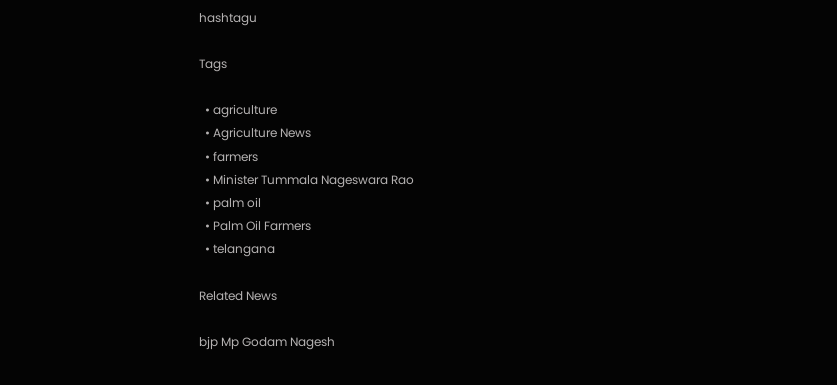hashtagu

Tags

  • agriculture
  • Agriculture News
  • farmers
  • Minister Tummala Nageswara Rao
  • palm oil
  • Palm Oil Farmers
  • telangana

Related News

bjp Mp Godam Nagesh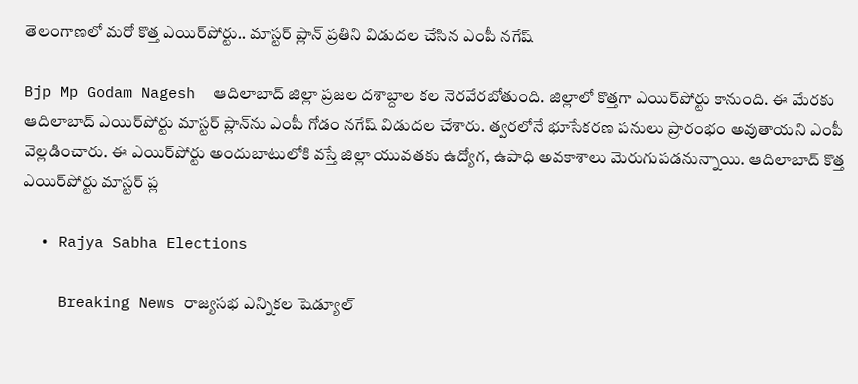తెలంగాణలో మరో కొత్త ఎయిర్‌పోర్టు.. మాస్టర్‌ ప్లాన్‌ ప్రతిని విడుదల చేసిన ఎంపీ నగేష్

Bjp Mp Godam Nagesh  ఆదిలాబాద్ జిల్లా ప్రజల దశాబ్దాల కల నెరవేరబోతుంది. జిల్లాలో కొత్తగా ఎయిర్‌పోర్టు కానుంది. ఈ మేరకు ఆదిలాబాద్ ఎయిర్‌పోర్టు మాస్టర్ ప్లాన్‌ను ఎంపీ గోడం నగేష్ విడుదల చేశారు. త్వరలోనే భూసేకరణ పనులు ప్రారంభం అవుతాయని ఎంపీ వెల్లడించారు. ఈ ఎయిర్‌పోర్టు అందుబాటులోకి వస్తే జిల్లా యువతకు ఉద్యోగ, ఉపాధి అవకాశాలు మెరుగుపడనున్నాయి. ఆదిలాబాద్ కొత్త ఎయిర్‌పోర్టు మాస్టర్ ప్ల

  • Rajya Sabha Elections

    Breaking News రాజ్యసభ ఎన్నికల షెడ్యూల్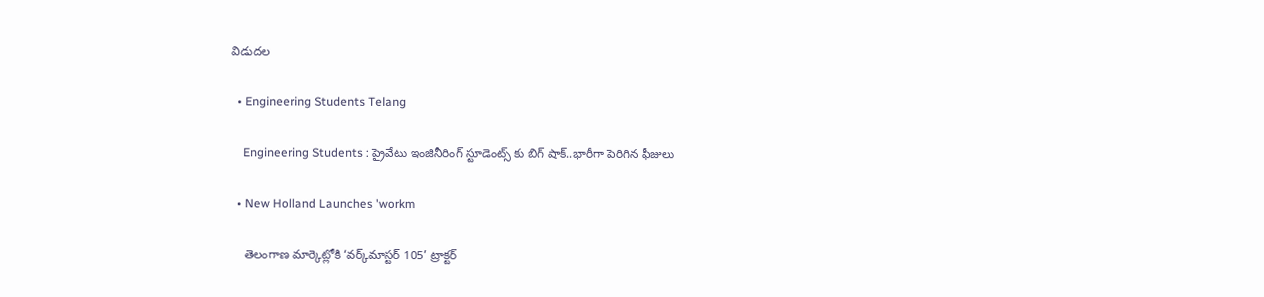విడుదల

  • Engineering Students Telang

    Engineering Students : ప్రైవేటు ఇంజినీరింగ్ స్టూడెంట్స్ కు బిగ్ షాక్..భారీగా పెరిగిన ఫీజులు

  • New Holland Launches 'workm

    తెలంగాణ మార్కెట్లోకి ‘వర్క్‌మాస్టర్ 105’ ట్రాక్టర్‌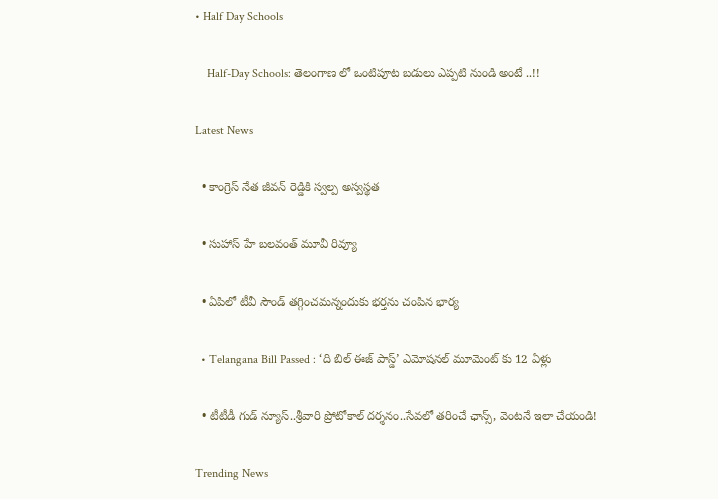• Half Day Schools

    Half-Day Schools: తెలంగాణ లో ఒంటిపూట బడులు ఎప్పటి నుండి అంటే ..!!

Latest News

  • కాంగ్రెస్ నేత జీవన్ రెడ్డికి స్వల్ప అస్వస్థత

  • సుహాస్ హే బలవంత్ మూవీ రివ్యూ

  • ఏపిలో టీవీ సౌండ్‌ తగ్గించమన్నందుకు భర్తను చంపిన భార్య

  • Telangana Bill Passed : ‘ది బిల్ ఈజ్ పాస్డ్’ ఎమోషనల్ మూమెంట్ కు 12 ఏళ్లు

  • టీటీడీ గుడ్ న్యూస్..శ్రీవారి ప్రోటోకాల్ దర్శనం..సేవలో తరించే ఛాన్స్, వెంటనే ఇలా చేయండి!

Trending News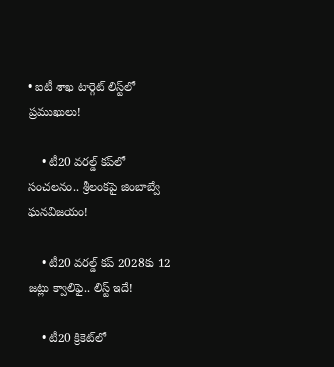• ఐటీ శాఖ టార్గెట్ లిస్ట్‌లో ప్ర‌ముఖులు!

    • టీ20 వ‌ర‌ల్డ్ క‌ప్‌లో సంచ‌ల‌నం.. శ్రీలంక‌పై జింబాబ్వే ఘ‌న‌విజ‌యం!

    • టీ20 వరల్డ్ కప్ 2028కు 12 జట్లు క్వాలిఫై.. లిస్ట్ ఇదే!

    • టీ20 క్రికెట్‌లో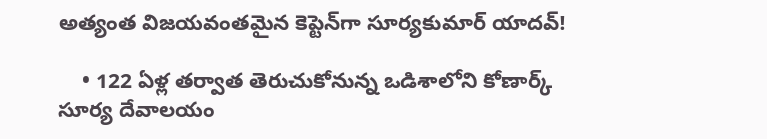అత్యంత విజయవంతమైన కెప్టెన్‌గా సూర్యకుమార్ యాదవ్!

    • 122 ఏళ్ల తర్వాత తెరుచుకోనున్న ఒడిశాలోని కోణార్క్ సూర్య దేవాలయం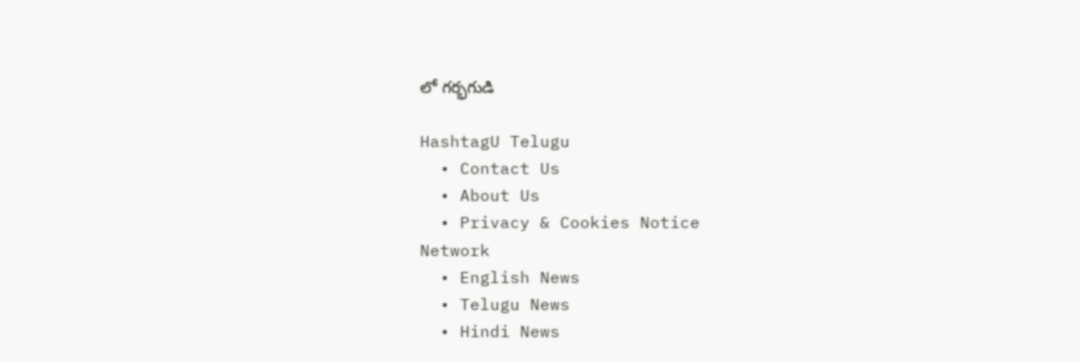లో గర్భగుడి

HashtagU Telugu
  • Contact Us
  • About Us
  • Privacy & Cookies Notice
Network
  • English News
  • Telugu News
  • Hindi News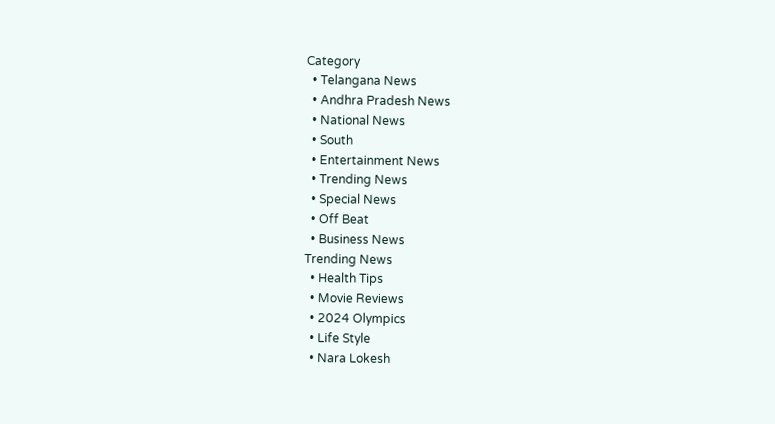Category
  • Telangana News
  • Andhra Pradesh News
  • National News
  • South
  • Entertainment News
  • Trending News
  • Special News
  • Off Beat
  • Business News
Trending News
  • Health Tips
  • Movie Reviews
  • 2024 Olympics
  • Life Style
  • Nara Lokesh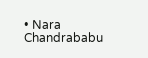• Nara Chandrababu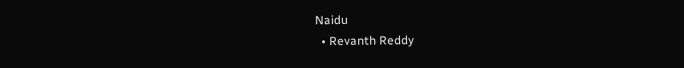Naidu
  • Revanth Reddy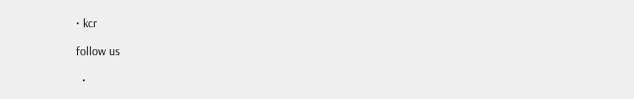• kcr

follow us

  •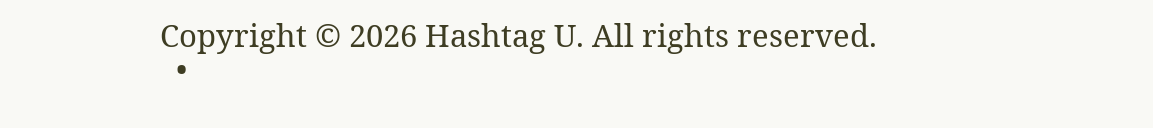Copyright © 2026 Hashtag U. All rights reserved.
  •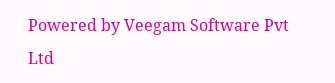Powered by Veegam Software Pvt Ltd